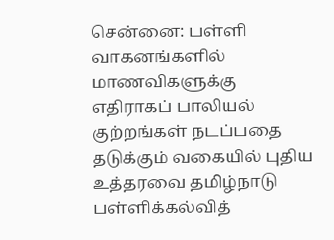சென்னை: பள்ளி வாகனங்களில் மாணவிகளுக்கு எதிராகப் பாலியல் குற்றங்கள் நடப்பதை தடுக்கும் வகையில் புதிய உத்தரவை தமிழ்நாடு பள்ளிக்கல்வித்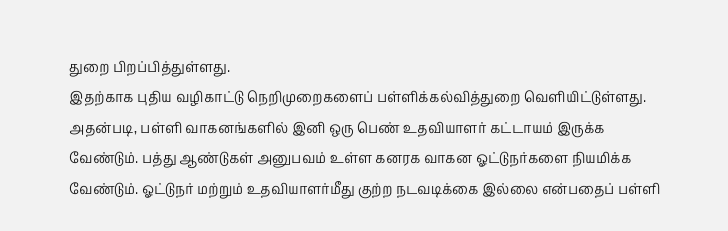துறை பிறப்பித்துள்ளது.
இதற்காக புதிய வழிகாட்டு நெறிமுறைகளைப் பள்ளிக்கல்வித்துறை வெளியிட்டுள்ளது.
அதன்படி, பள்ளி வாகனங்களில் இனி ஒரு பெண் உதவியாளர் கட்டாயம் இருக்க வேண்டும். பத்து ஆண்டுகள் அனுபவம் உள்ள கனரக வாகன ஓட்டுநர்களை நியமிக்க வேண்டும். ஓட்டுநர் மற்றும் உதவியாளர்மீது குற்ற நடவடிக்கை இல்லை என்பதைப் பள்ளி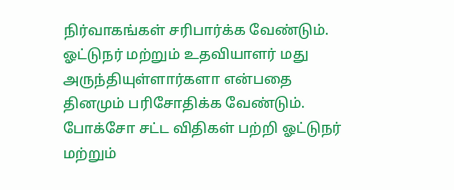நிர்வாகங்கள் சரிபார்க்க வேண்டும்.
ஓட்டுநர் மற்றும் உதவியாளர் மது அருந்தியுள்ளார்களா என்பதை தினமும் பரிசோதிக்க வேண்டும். போக்சோ சட்ட விதிகள் பற்றி ஓட்டுநர் மற்றும்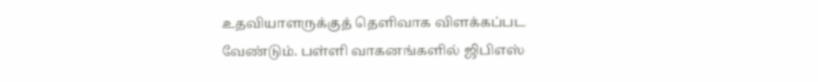உதவியாளருக்குத் தெளிவாக விளக்கப்பட வேண்டும். பள்ளி வாகனங்களில் ஜிபிஎஸ்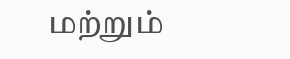மற்றும்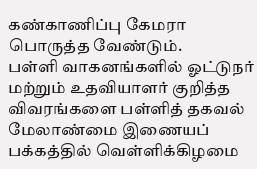கண்காணிப்பு கேமரா பொருத்த வேண்டும்.
பள்ளி வாகனங்களில் ஓட்டுநர் மற்றும் உதவியாளர் குறித்த விவரங்களை பள்ளித் தகவல் மேலாண்மை இணையப் பக்கத்தில் வெள்ளிக்கிழமை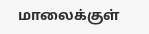மாலைக்குள்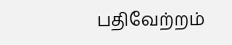பதிவேற்றம்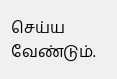செய்ய வேண்டும்.